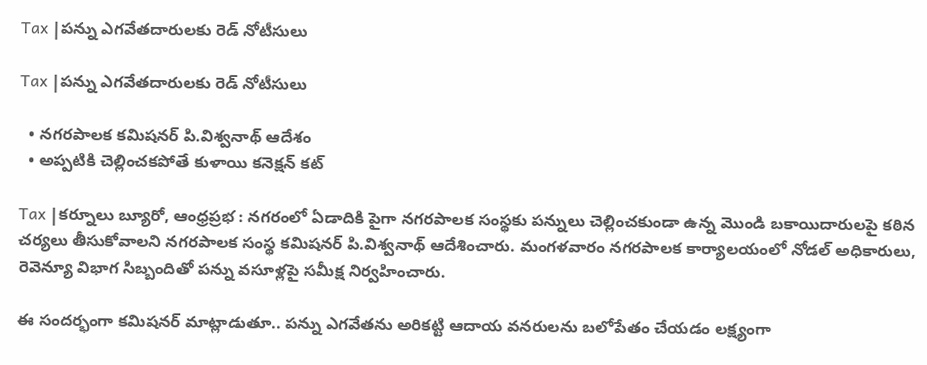Tax |పన్ను ఎగవేతదారులకు రెడ్ నోటీసులు

Tax |పన్ను ఎగవేతదారులకు రెడ్ నోటీసులు

  • నగరపాలక కమిషనర్ పి.విశ్వనాథ్ ఆదేశం
  • అప్పటికి చెల్లించకపోతే కుళాయి కనెక్షన్ కట్

Tax |కర్నూలు బ్యూరో, ఆంధ్రప్రభ : నగరంలో ఏడాదికి పైగా నగరపాలక సంస్థకు పన్నులు చెల్లించకుండా ఉన్న మొండి బకాయిదారులపై కఠిన చర్యలు తీసుకోవాలని నగరపాలక సంస్థ కమిషనర్ పి.విశ్వనాథ్ ఆదేశించారు. మంగళవారం నగరపాలక కార్యాలయంలో నోడల్ అధికారులు, రెవెన్యూ విభాగ సిబ్బందితో పన్ను వసూళ్లపై సమీక్ష నిర్వహించారు.

ఈ సందర్భంగా కమిషనర్ మాట్లాడుతూ.. పన్ను ఎగవేతను అరికట్టి ఆదాయ వనరులను బలోపేతం చేయడం లక్ష్యంగా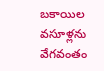బకాయిల వసూళ్లను వేగవంతం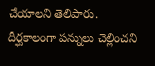చేయాలని తెలిపారు. దీర్ఘకాలంగా పన్నులు చెల్లించని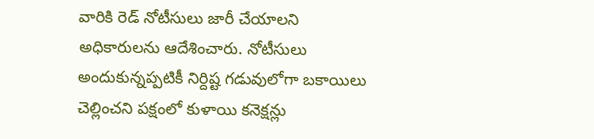వారికి రెడ్ నోటీసులు జారీ చేయాలని అధికారులను ఆదేశించారు. నోటీసులు అందుకున్నప్పటికీ నిర్దిష్ట గడువులోగా బకాయిలు చెల్లించని పక్షంలో కుళాయి కనెక్షన్లు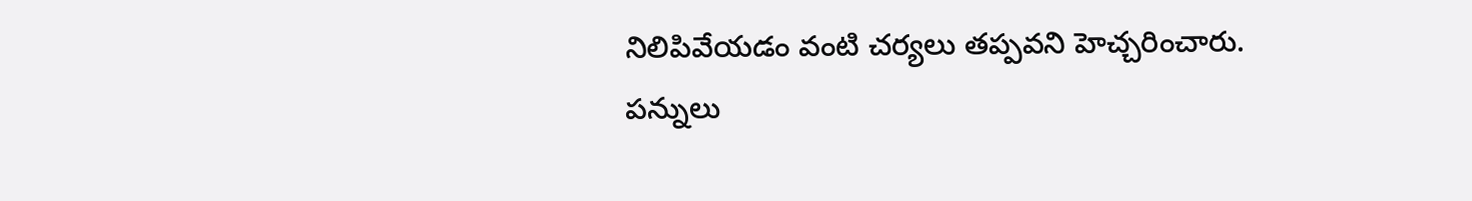నిలిపివేయడం వంటి చర్యలు తప్పవని హెచ్చరించారు. పన్నులు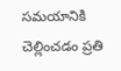సమయానికి చెల్లించడం ప్రతి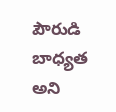పౌరుడి బాధ్యత అని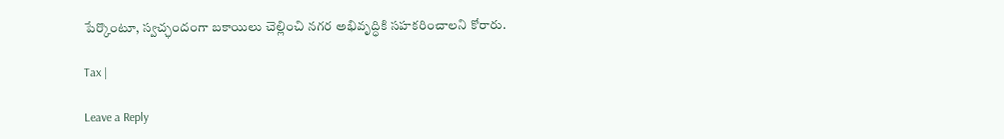పేర్కొంటూ, స్వచ్ఛందంగా బకాయిలు చెల్లించి నగర అభివృద్ధికి సహకరించాలని కోరారు.

Tax |

Leave a Reply